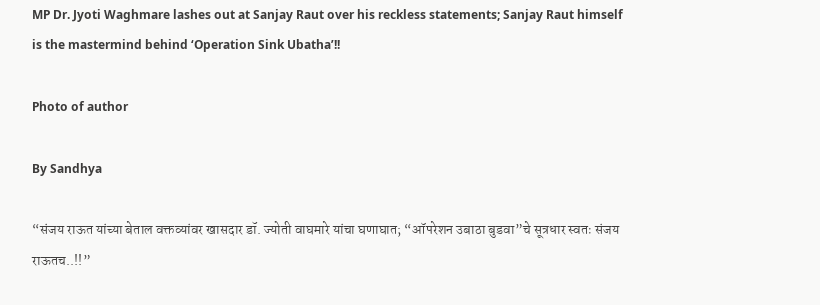MP Dr. Jyoti Waghmare lashes out at Sanjay Raut over his reckless statements; Sanjay Raut himself is the mastermind behind ‘Operation Sink Ubatha’!!

Photo of author

By Sandhya

“संजय राऊत यांच्या बेताल वक्तव्यांवर खासदार डॉ. ज्योती वाघमारे यांचा घणाघात; “ऑपरेशन उबाठा बुडवा”चे सूत्रधार स्वतः संजय राऊतच..!!”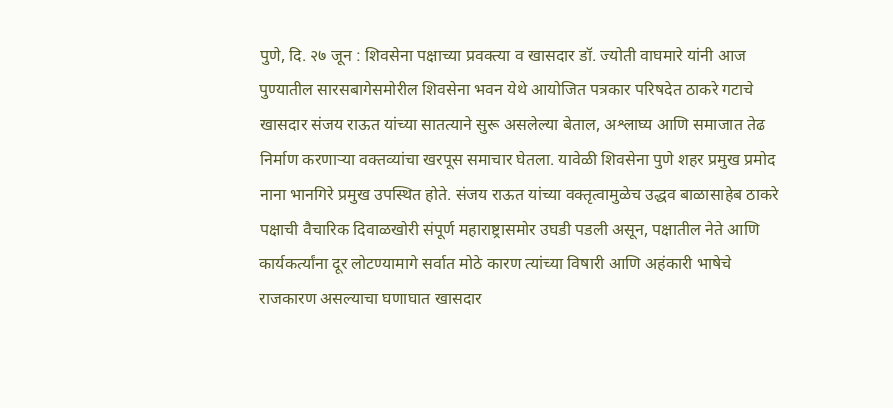पुणे, दि. २७ जून : शिवसेना पक्षाच्या प्रवक्त्या व खासदार डॉ. ज्योती वाघमारे यांनी आज पुण्यातील सारसबागेसमोरील शिवसेना भवन येथे आयोजित पत्रकार परिषदेत ठाकरे गटाचे खासदार संजय राऊत यांच्या सातत्याने सुरू असलेल्या बेताल, अश्लाघ्य आणि समाजात तेढ निर्माण करणाऱ्या वक्तव्यांचा खरपूस समाचार घेतला. यावेळी शिवसेना पुणे शहर प्रमुख प्रमोद नाना भानगिरे प्रमुख उपस्थित होते. संजय राऊत यांच्या वक्तृत्वामुळेच उद्धव बाळासाहेब ठाकरे पक्षाची वैचारिक दिवाळखोरी संपूर्ण महाराष्ट्रासमोर उघडी पडली असून, पक्षातील नेते आणि कार्यकर्त्यांना दूर लोटण्यामागे सर्वात मोठे कारण त्यांच्या विषारी आणि अहंकारी भाषेचे राजकारण असल्याचा घणाघात खासदार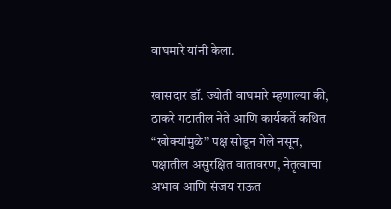वाघमारे यांनी केला.

खासदार डॉ. ज्योती वाघमारे म्हणाल्या की, ठाकरे गटातील नेते आणि कार्यकर्ते कथित “खोक्यांमुळे” पक्ष सोडून गेले नसून, पक्षातील असुरक्षित वातावरण, नेतृत्वाचा अभाव आणि संजय राऊत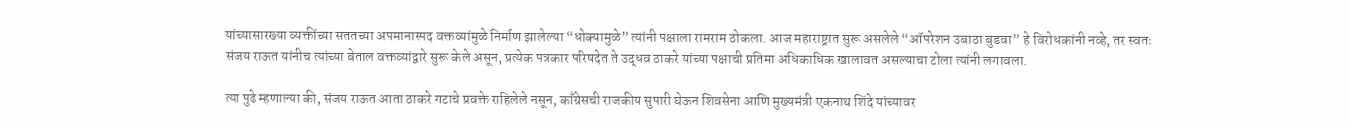यांच्यासारख्या व्यक्तींच्या सततच्या अपमानास्पद वक्तव्यांमुळे निर्माण झालेल्या “धोक्यामुळे” त्यांनी पक्षाला रामराम ठोकला. आज महाराष्ट्रात सुरू असलेले “ऑपरेशन उबाठा बुडवा” हे विरोधकांनी नव्हे, तर स्वतः संजय राऊत यांनीच त्यांच्या बेताल वक्तव्यांद्वारे सुरू केले असून, प्रत्येक पत्रकार परिषदेत ते उद्धव ठाकरे यांच्या पक्षाची प्रतिमा अधिकाधिक खालावत असल्याचा टोला त्यांनी लगावला.

त्या पुढे म्हणाल्या की, संजय राऊत आता ठाकरे गटाचे प्रवक्ते राहिलेले नसून, काँग्रेसची राजकीय सुपारी घेऊन शिवसेना आणि मुख्यमंत्री एकनाथ शिंदे यांच्यावर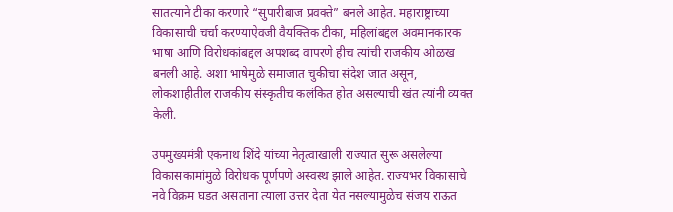सातत्याने टीका करणारे “सुपारीबाज प्रवक्ते” बनले आहेत. महाराष्ट्राच्या विकासाची चर्चा करण्याऐवजी वैयक्तिक टीका, महिलांबद्दल अवमानकारक भाषा आणि विरोधकांबद्दल अपशब्द वापरणे हीच त्यांची राजकीय ओळख बनली आहे. अशा भाषेमुळे समाजात चुकीचा संदेश जात असून, लोकशाहीतील राजकीय संस्कृतीच कलंकित होत असल्याची खंत त्यांनी व्यक्त केली.

उपमुख्यमंत्री एकनाथ शिंदे यांच्या नेतृत्वाखाली राज्यात सुरू असलेल्या विकासकामांमुळे विरोधक पूर्णपणे अस्वस्थ झाले आहेत. राज्यभर विकासाचे नवे विक्रम घडत असताना त्याला उत्तर देता येत नसल्यामुळेच संजय राऊत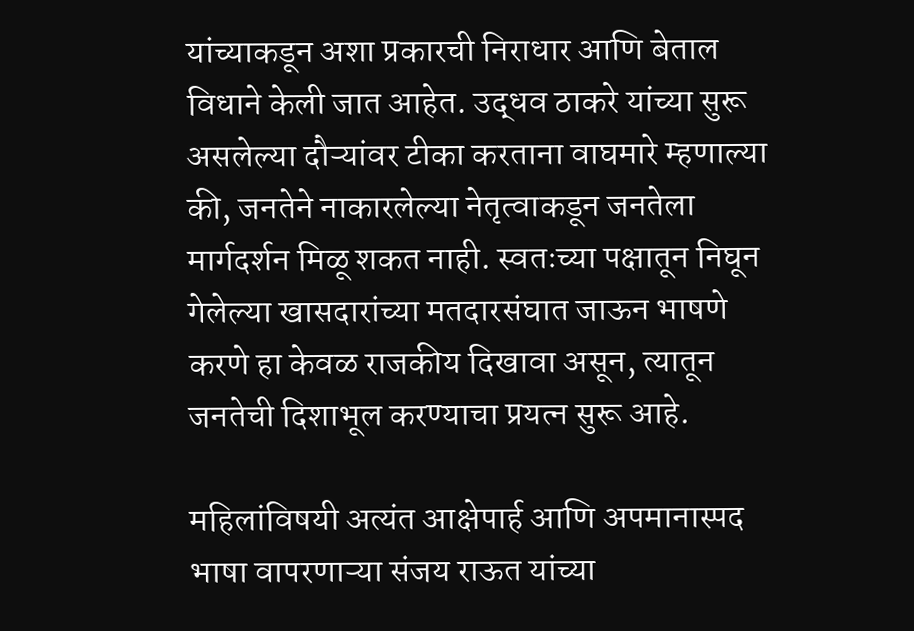यांच्याकडून अशा प्रकारची निराधार आणि बेताल विधाने केली जात आहेत. उद्धव ठाकरे यांच्या सुरू असलेल्या दौऱ्यांवर टीका करताना वाघमारे म्हणाल्या की, जनतेने नाकारलेल्या नेतृत्वाकडून जनतेला मार्गदर्शन मिळू शकत नाही. स्वतःच्या पक्षातून निघून गेलेल्या खासदारांच्या मतदारसंघात जाऊन भाषणे करणे हा केवळ राजकीय दिखावा असून, त्यातून जनतेची दिशाभूल करण्याचा प्रयत्न सुरू आहे.

महिलांविषयी अत्यंत आक्षेपार्ह आणि अपमानास्पद भाषा वापरणाऱ्या संजय राऊत यांच्या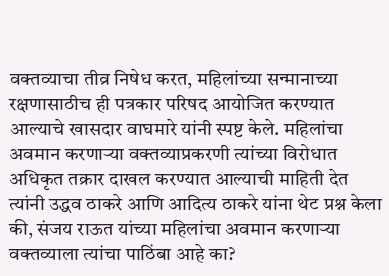वक्तव्याचा तीव्र निषेध करत, महिलांच्या सन्मानाच्या रक्षणासाठीच ही पत्रकार परिषद आयोजित करण्यात आल्याचे खासदार वाघमारे यांनी स्पष्ट केले. महिलांचा अवमान करणाऱ्या वक्तव्याप्रकरणी त्यांच्या विरोधात अधिकृत तक्रार दाखल करण्यात आल्याची माहिती देत त्यांनी उद्धव ठाकरे आणि आदित्य ठाकरे यांना थेट प्रश्न केला की, संजय राऊत यांच्या महिलांचा अवमान करणाऱ्या वक्तव्याला त्यांचा पाठिंबा आहे का?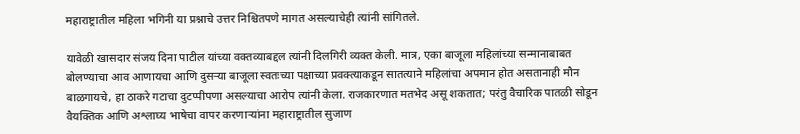महाराष्ट्रातील महिला भगिनी या प्रश्नाचे उत्तर निश्चितपणे मागत असल्याचेही त्यांनी सांगितले.

यावेळी खासदार संजय दिना पाटील यांच्या वक्तव्याबद्दल त्यांनी दिलगिरी व्यक्त केली. मात्र, एका बाजूला महिलांच्या सन्मानाबाबत बोलण्याचा आव आणायचा आणि दुसऱ्या बाजूला स्वतःच्या पक्षाच्या प्रवक्त्याकडून सातत्याने महिलांचा अपमान होत असतानाही मौन बाळगायचे, हा ठाकरे गटाचा दुटप्पीपणा असल्याचा आरोप त्यांनी केला. राजकारणात मतभेद असू शकतात; परंतु वैचारिक पातळी सोडून वैयक्तिक आणि अश्लाघ्य भाषेचा वापर करणाऱ्यांना महाराष्ट्रातील सुजाण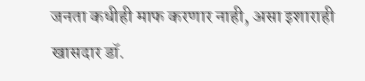जनता कधीही माफ करणार नाही, असा इशाराही खासदार डॉ.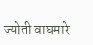ज्योती वाघमारे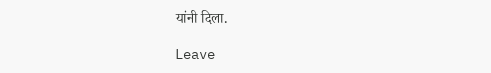यांनी दिला.

Leave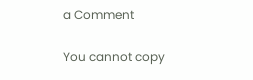a Comment

You cannot copy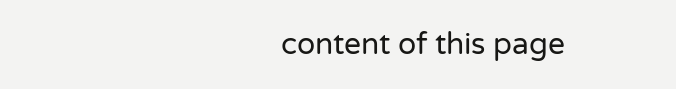content of this page